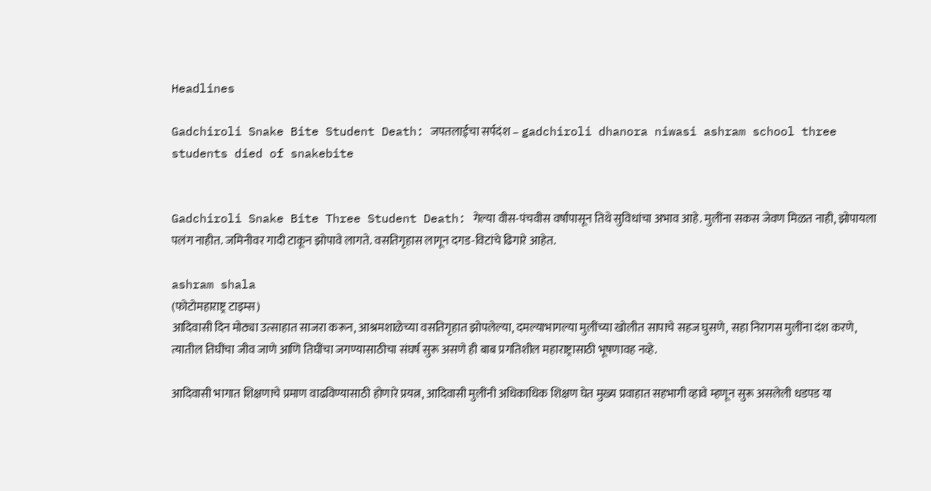Headlines

Gadchiroli Snake Bite Student Death: जपतलाईचा सर्पदंश – gadchiroli dhanora niwasi ashram school three students died of snakebite


Gadchiroli Snake Bite Three Student Death: गेल्या वीस-पंचवीस वर्षांपासून तिथे सुविधांचा अभाव आहे. मुलींना सकस जेवण मिळत नाही, झोपायला पलंग नाहीत. जमिनीवर गादी टाकून झोपावे लागते. वसतिगृहास लागून दगड-विटांचे ढिगारे आहेत.

ashram shala
(फोटोमहाराष्ट्र टाइम्स)
आदिवासी दिन मोठ्या उत्साहात साजरा करून, आश्रमशाळेच्या वसतिगृहात झोपलेल्या, दमल्याभागल्या मुलींच्या खोलीत सापाचे सहज घुसणे, सहा निरागस मुलींना दंश करणे, त्यातील तिघींचा जीव जाणे आणि तिघींचा जगण्यासाठीचा संघर्ष सुरू असणे ही बाब प्रगतिशील महाराष्ट्रासाठी भूषणावह नव्हे.

आदिवासी भागात शिक्षणाचे प्रमाण वाढविण्यासाठी होणारे प्रयत्न, आदिवासी मुलींनी अधिकाधिक शिक्षण घेत मुख्य प्रवाहात सहभागी व्हावे म्हणून सुरू असलेली धडपड या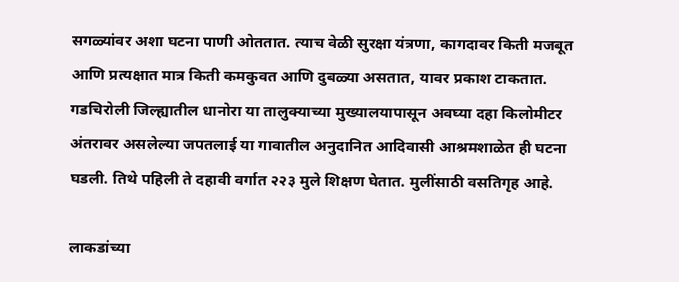सगळ्यांवर अशा घटना पाणी ओततात. त्याच वेळी सुरक्षा यंत्रणा, कागदावर किती मजबूत आणि प्रत्यक्षात मात्र किती कमकुवत आणि दुबळ्या असतात, यावर प्रकाश टाकतात. गडचिरोली जिल्ह्यातील धानोरा या तालुक्याच्या मुख्यालयापासून अवघ्या दहा किलोमीटर अंतरावर असलेल्या जपतलाई या गावातील अनुदानित आदिवासी आश्रमशाळेत ही घटना घडली. तिथे पहिली ते दहावी वर्गात २२३ मुले शिक्षण घेतात. मुलींसाठी वसतिगृह आहे.

लाकडांच्या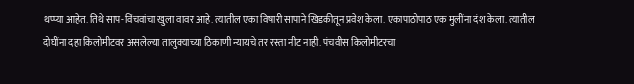थप्प्या आहेत. तिथे साप-विंचवांचा खुला वावर आहे. त्यातील एका विषारी सापाने खिडकीतून प्रवेश केला. एकापाठोपाठ एक मुलींना दंश केला. त्यातील दोघींना दहा किलोमीटवर असलेल्या तालुक्याच्या ठिकाणी न्यायचे तर रस्ता नीट नाही. पंचवीस किलोमीटरचा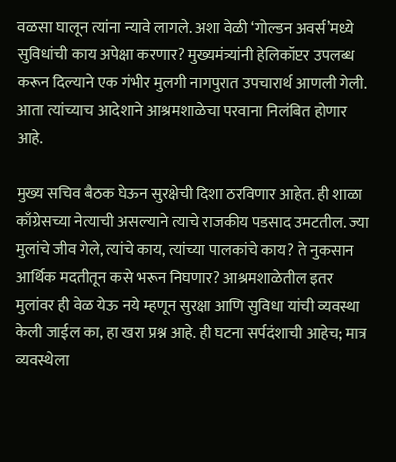वळसा घालून त्यांना न्यावे लागले. अशा वेळी ‘गोल्डन अवर्स’मध्ये सुविधांची काय अपेक्षा करणार? मुख्यमंत्र्यांनी हेलिकॉप्टर उपलब्ध करून दिल्याने एक गंभीर मुलगी नागपुरात उपचारार्थ आणली गेली. आता त्यांच्याच आदेशाने आश्रमशाळेचा परवाना निलंबित होणार आहे.

मुख्य सचिव बैठक घेऊन सुरक्षेची दिशा ठरविणार आहेत. ही शाळा काँग्रेसच्या नेत्याची असल्याने त्याचे राजकीय पडसाद उमटतील. ज्या मुलांचे जीव गेले, त्यांचे काय, त्यांच्या पालकांचे काय? ते नुकसान आर्थिक मदतीतून कसे भरून निघणार? आश्रमशाळेतील इतर मुलांवर ही वेळ येऊ नये म्हणून सुरक्षा आणि सुविधा यांची व्यवस्था केली जाईल का, हा खरा प्रश्न आहे. ही घटना सर्पदंशाची आहेच; मात्र व्यवस्थेला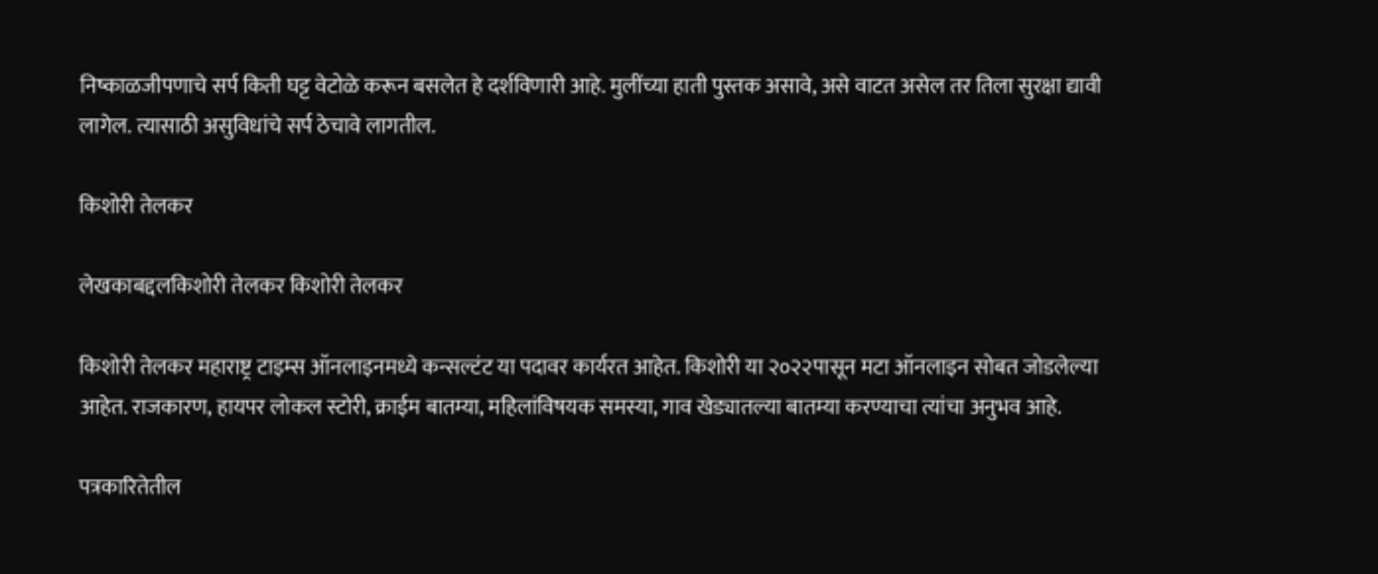निष्काळजीपणाचे सर्प किती घट्ट वेटोळे करून बसलेत हे दर्शविणारी आहे. मुलींच्या हाती पुस्तक असावे, असे वाटत असेल तर तिला सुरक्षा द्यावी लागेल. त्यासाठी असुविधांचे सर्प ठेचावे लागतील.

किशोरी तेलकर

लेखकाबद्दलकिशोरी तेलकर किशोरी तेलकर

किशोरी तेलकर महाराष्ट्र टाइम्स ऑनलाइनमध्ये कन्सल्टंट या पदावर कार्यरत आहेत. किशोरी या २०२२पासून मटा ऑनलाइन सोबत जोडलेल्या आहेत. राजकारण, हायपर लोकल स्टोरी, क्राईम बातम्या, महिलांविषयक समस्या, गाव खेड्यातल्या बातम्या करण्याचा त्यांचा अनुभव आहे.

पत्रकारितेतील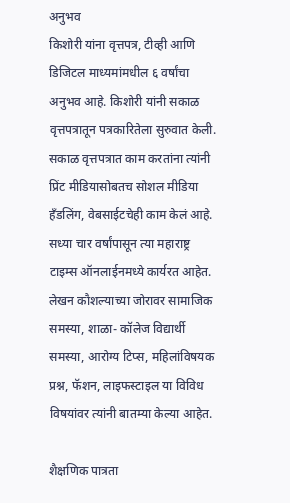अनुभव
किशोरी यांना वृत्तपत्र, टीव्ही आणि डिजिटल माध्यमांमधील ६ वर्षांचा अनुभव आहे. किशोरी यांनी सकाळ वृत्तपत्रातून पत्रकारितेला सुरुवात केली. सकाळ वृत्तपत्रात काम करतांना त्यांनी प्रिंट मीडियासोबतच सोशल मीडिया हॅंडलिंग, वेबसाईटचेही काम केलं आहे. सध्या चार वर्षांपासून त्या महाराष्ट्र टाइम्स ऑनलाईनमध्ये कार्यरत आहेत. लेखन कौशल्याच्या जोरावर सामाजिक समस्या, शाळा- कॉलेज विद्यार्थी समस्या, आरोग्य टिप्स, महिलांविषयक प्रश्न, फॅशन, लाइफस्टाइल या विविध विषयांवर त्यांनी बातम्या केल्या आहेत.

शैक्षणिक पात्रता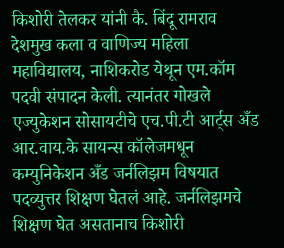किशोरी तेलकर यांनी कै. बिंदू रामराव देशमुख कला व वाणिज्य महिला महाविद्यालय, नाशिकरोड येथून एम.कॉम पदवी संपादन केली. त्यानंतर गोखले एज्युकेशन सोसायटीचे एच.पी.टी आर्ट्स अँड आर.वाय.के सायन्स कॉलेजमधून कम्युनिकेशन अँड जर्नलिझम विषयात पदव्युत्तर शिक्षण घेतलं आहे. जर्नलिझमचे शिक्षण घेत असतानाच किशोरी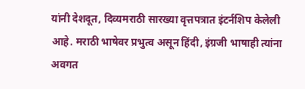यांनी देशदूत, दिव्यमराठी सारख्या वृत्तपत्रात इंटर्नशिप केलेली आहे. मराठी भाषेवर प्रभुत्व असून हिंदी, इंग्रजी भाषाही त्यांना अवगत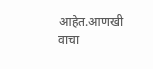आहेत.आणखी वाचा